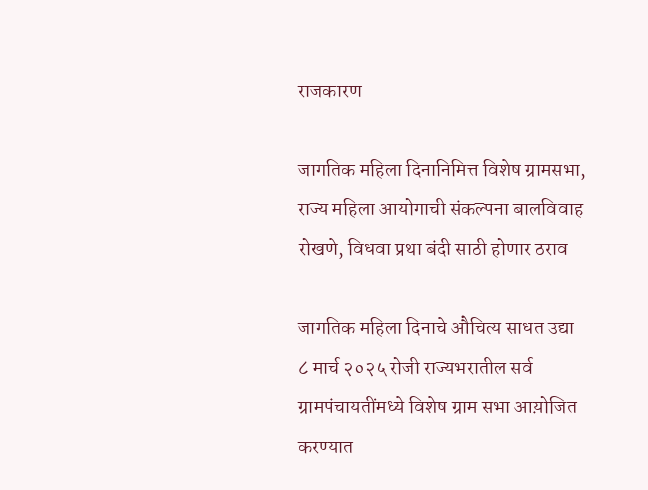राजकारण

जागतिक महिला दिनानिमित्त विशेष ग्रामसभा, राज्य महिला आयोगाची संकल्पना बालविवाह रोखणे, विधवा प्रथा बंदी साठी होणार ठराव

जागतिक महिला दिनाचे औचित्य साधत उद्या ८ मार्च २०२५ रोजी राज्यभरातील सर्व ग्रामपंचायतींमध्ये विशेष ग्राम सभा आय़ोजित करण्यात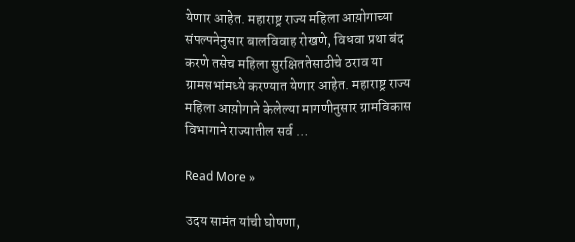येणार आहेत. महाराष्ट्र राज्य महिला आय़ोगाच्या संपल्पनेनुसार बालविवाह रोखणे, विधवा प्रथा बंद करणे तसेच महिला सुरक्षिततेसाठीचे ठराव या ग्रामसभांमध्ये करण्यात येणार आहेत. महाराष्ट्र राज्य महिला आय़ोगाने केलेल्या मागणीनुसार ग्रामविकास विभागाने राज्यातील सर्व …

Read More »

उदय सामंत यांची घोषणा,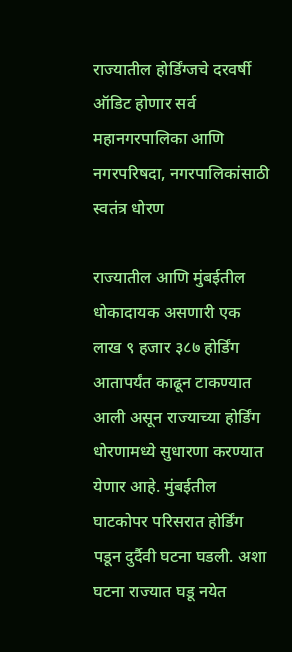राज्यातील होर्डिंग्जचे दरवर्षी ऑडिट होणार सर्व महानगरपालिका आणि नगरपरिषदा, नगरपालिकांसाठी स्वतंत्र धोरण

राज्यातील आणि मुंबईतील धोकादायक असणारी एक लाख ९ हजार ३८७ होर्डिंग आतापर्यंत काढून टाकण्यात आली असून राज्याच्या होर्डिंग धोरणामध्ये सुधारणा करण्यात येणार आहे. मुंबईतील घाटकोपर परिसरात होर्डिंग पडून दुर्दैवी घटना घडली. अशा घटना राज्यात घडू नयेत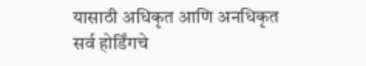यासाठी अधिकृत आणि अनधिकृत सर्व होर्डिंगचे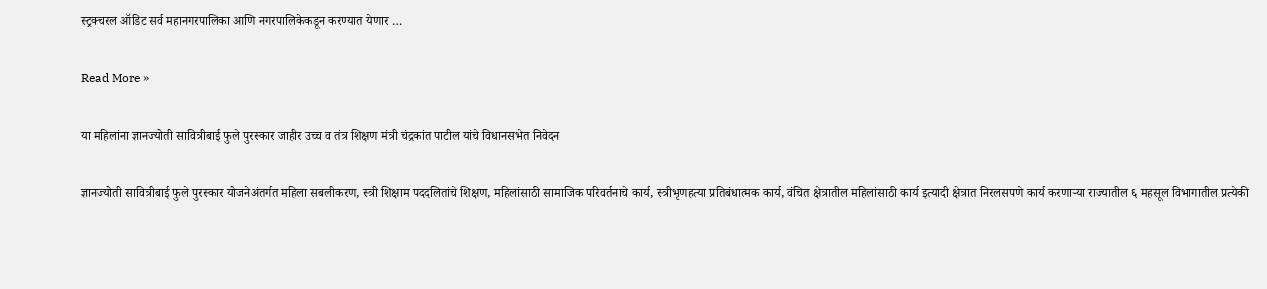स्ट्रक्चरल ऑडिट सर्व महानगरपालिका आणि नगरपालिकेकडून करण्यात येणार …

Read More »

या महिलांना ज्ञानज्योती सावित्रीबाई फुले पुरस्कार जाहीर उच्च व तंत्र शिक्षण मंत्री चंद्रकांत पाटील यांचे विधानसभेत निवेदन

ज्ञानज्योती सावित्रीबाई फुले पुरस्कार योजनेअंतर्गत महिला सबलीकरण, स्त्री शिक्षाम पददलितांचे शिक्षण, महिलांसाठी सामाजिक परिवर्तनाचे कार्य, स्त्रीभृणहत्या प्रतिबंधात्मक कार्य, वंचित क्षेत्रातील महिलांसाठी कार्य इत्यादी क्षेत्रात निरलसपणे कार्य करणाऱ्या राज्यातील ६ महसूल विभागातील प्रत्येकी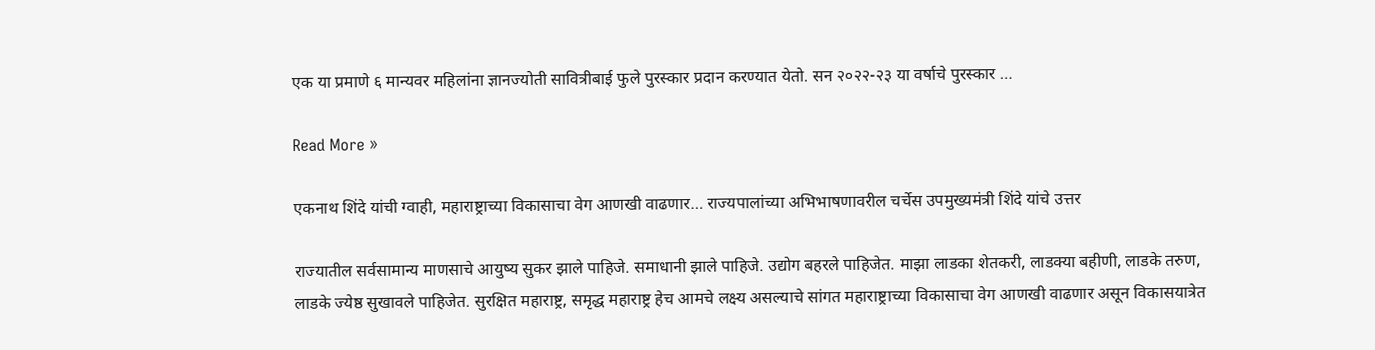एक या प्रमाणे ६ मान्यवर महिलांना ज्ञानज्योती सावित्रीबाई फुले पुरस्कार प्रदान करण्यात येतो. सन २०२२-२३ या वर्षाचे पुरस्कार …

Read More »

एकनाथ शिंदे यांची ग्वाही, महाराष्ट्राच्या विकासाचा वेग आणखी वाढणार… राज्यपालांच्या अभिभाषणावरील चर्चेस उपमुख्यमंत्री शिंदे यांचे उत्तर

राज्यातील सर्वसामान्य माणसाचे आयुष्य सुकर झाले पाहिजे. समाधानी झाले पाहिजे. उद्योग बहरले पाहिजेत. माझा लाडका शेतकरी, लाडक्या बहीणी, लाडके तरुण, लाडके ज्येष्ठ सुखावले पाहिजेत. सुरक्षित महाराष्ट्र, समृद्ध महाराष्ट्र हेच आमचे लक्ष्य असल्याचे सांगत महाराष्ट्राच्या विकासाचा वेग आणखी वाढणार असून विकासयात्रेत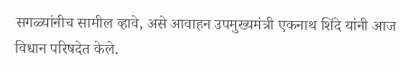सगळ्यांनीच सामील व्हावे, असे आवाहन उपमुख्यमंत्री एकनाथ शिंदे यांनी आज विधान परिषदेत केले.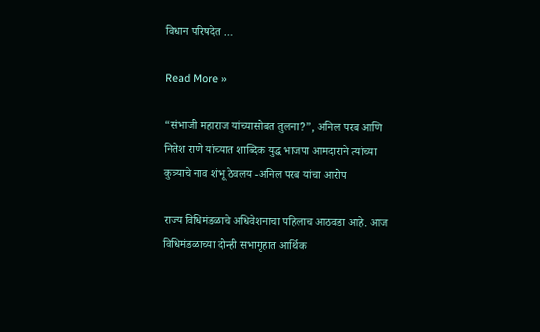विधान परिषदेत …

Read More »

“संभाजी महाराज यांच्यासोबत तुलना?”, अनिल परब आणि नितेश राणे यांच्यात शाब्दिक युद्ध भाजपा आमदाराने त्यांच्या कुत्र्याचे नाव शंभू ठेवलय -अनिल परब यांचा आरोप

राज्य विधिमंडळाचे अधिवेशनाचा पहिलाच आठवडा आहे. आज विधिमंडळाच्या दोन्ही सभागृहात आर्थिक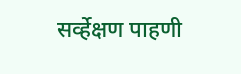सर्व्हेक्षण पाहणी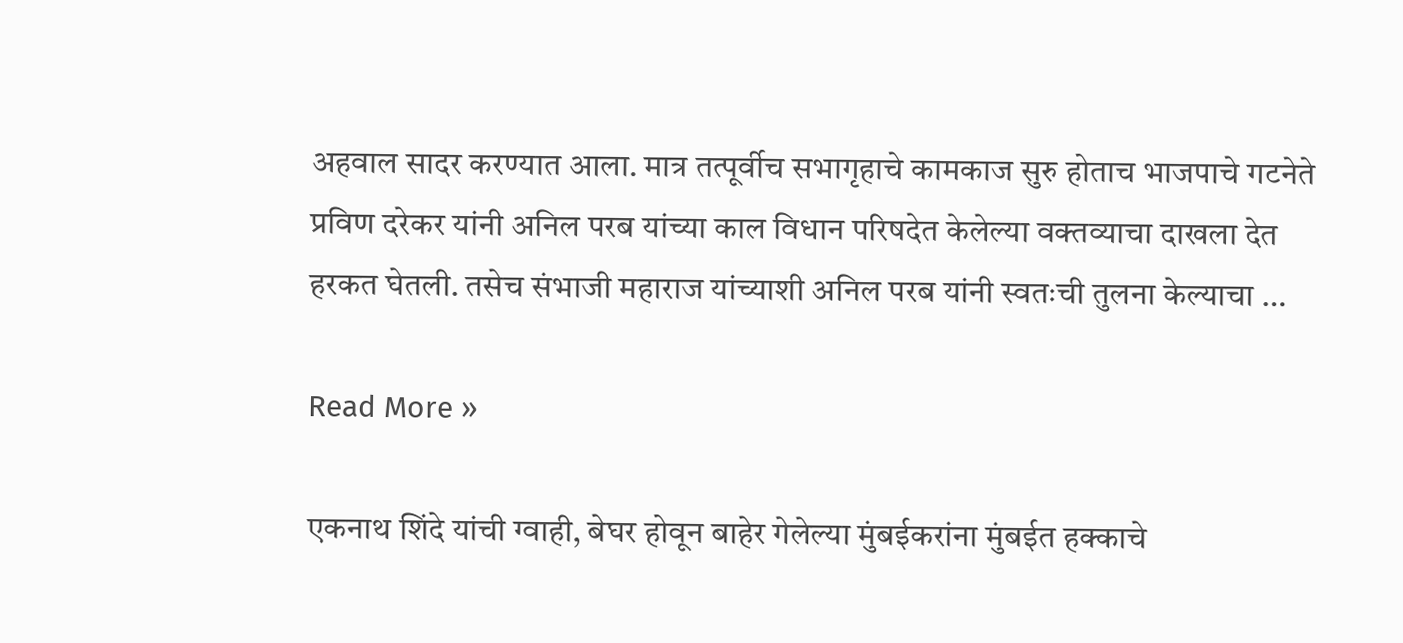अहवाल सादर करण्यात आला. मात्र तत्पूर्वीच सभागृहाचे कामकाज सुरु होताच भाजपाचे गटनेते प्रविण दरेकर यांनी अनिल परब यांच्या काल विधान परिषदेत केलेल्या वक्तव्याचा दाखला देत हरकत घेतली. तसेच संभाजी महाराज यांच्याशी अनिल परब यांनी स्वतःची तुलना केल्याचा …

Read More »

एकनाथ शिंदे यांची ग्वाही, बेघर होवून बाहेर गेलेल्या मुंबईकरांना मुंबईत हक्काचे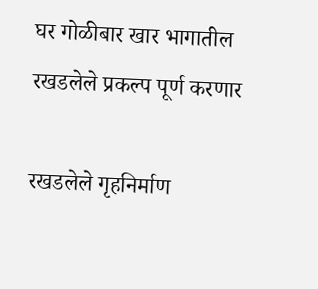घर गोळीबार खार भागातील रखडलेले प्रकल्प पूर्ण करणार

रखडलेले गृहनिर्माण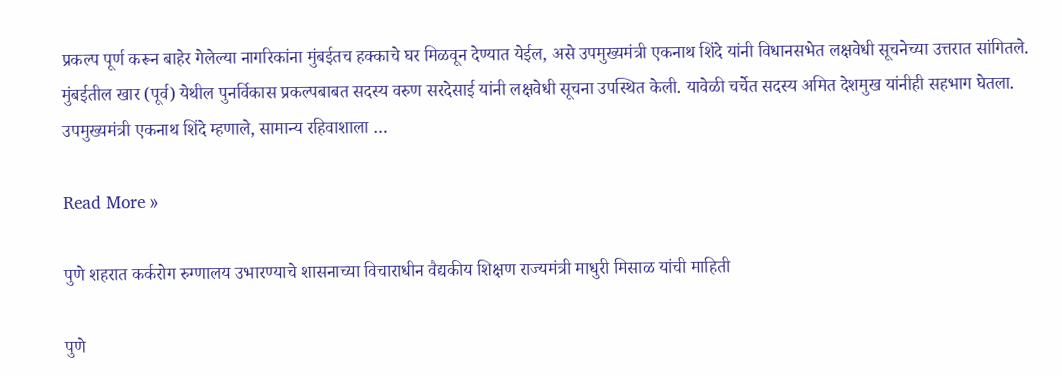प्रकल्प पूर्ण करून बाहेर गेलेल्या नागरिकांना मुंबईतच हक्काचे घर मिळवून देण्यात येईल, असे उपमुख्यमंत्री एकनाथ शिंदे यांनी विधानसभेत लक्षवेधी सूचनेच्या उत्तरात सांगितले. मुंबईतील खार (पूर्व) येथील पुनर्विकास प्रकल्पबाबत सदस्य वरुण सरदेसाई यांनी लक्षवेधी सूचना उपस्थित केली. यावेळी चर्चेत सदस्य अमित देशमुख यांनीही सहभाग घेतला. उपमुख्यमंत्री एकनाथ शिंदे म्हणाले, सामान्य रहिवाशाला …

Read More »

पुणे शहरात कर्करोग रुग्णालय उभारण्याचे शासनाच्या विचाराधीन वैद्यकीय शिक्षण राज्यमंत्री माधुरी मिसाळ यांची माहिती

पुणे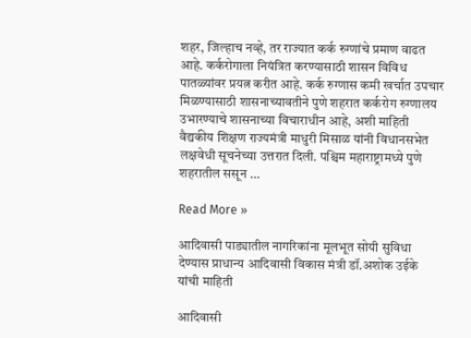शहर, जिल्हाच नव्हे, तर राज्यात कर्क रुग्णांचे प्रमाण वाढत आहे. कर्करोगाला नियंत्रित करण्यासाठी शासन विविध पातळ्यांवर प्रयत्न करीत आहे. कर्क रुग्णास कमी खर्चात उपचार मिळण्यासाठी शासनाच्यावतीने पुणे शहरात कर्करोग रुग्णालय उभारण्याचे शासनाच्या विचाराधीन आहे, अशी माहिती वैद्यकीय शिक्षण राज्यमंत्री माधुरी मिसाळ यांनी विधानसभेत लक्षवेधी सूचनेच्या उत्तरात दिली. पश्चिम महाराष्ट्रामध्ये पुणे शहरातील ससून …

Read More »

आदिवासी पाड्यातील नागरिकांना मूलभूत सोयी सुविधा देण्यास प्राधान्य आदिवासी विकास मंत्री डॉ.अशोक उईके यांची माहिती

आदिवासी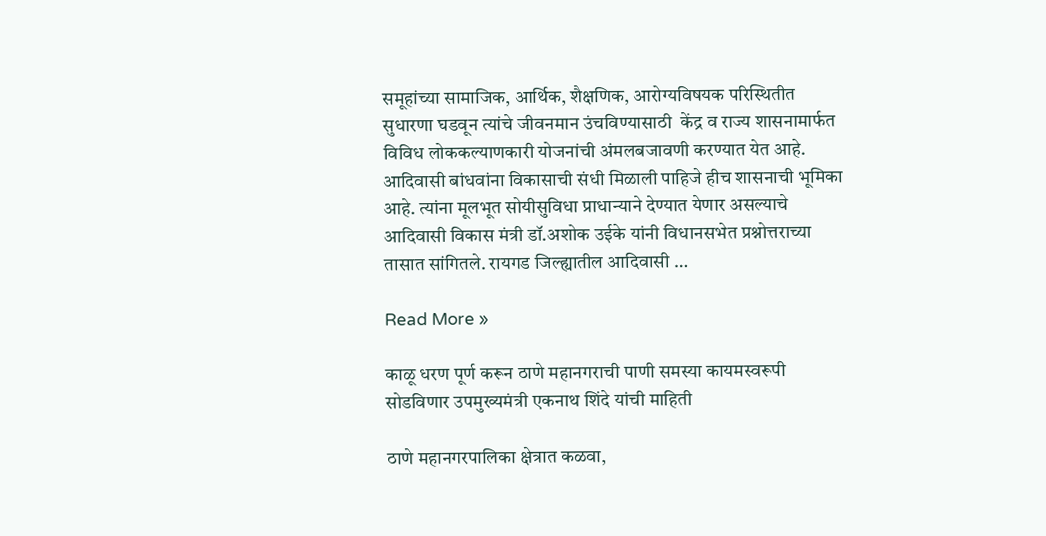समूहांच्या सामाजिक, आर्थिक, शैक्षणिक, आरोग्यविषयक परिस्थितीत सुधारणा घडवून त्यांचे जीवनमान उंचविण्यासाठी  केंद्र व राज्य शासनामार्फत विविध लोककल्याणकारी योजनांची अंमलबजावणी करण्यात येत आहे. आदिवासी बांधवांना विकासाची संधी मिळाली पाहिजे हीच शासनाची भूमिका आहे. त्यांना मूलभूत सोयीसुविधा प्राधान्याने देण्यात येणार असल्याचे आदिवासी विकास मंत्री डॉ.अशोक उईके यांनी विधानसभेत प्रश्नोत्तराच्या तासात सांगितले. रायगड जिल्ह्यातील आदिवासी …

Read More »

काळू धरण पूर्ण करून ठाणे महानगराची पाणी समस्या कायमस्वरूपी सोडविणार उपमुख्यमंत्री एकनाथ शिंदे यांची माहिती

ठाणे महानगरपालिका क्षेत्रात कळवा,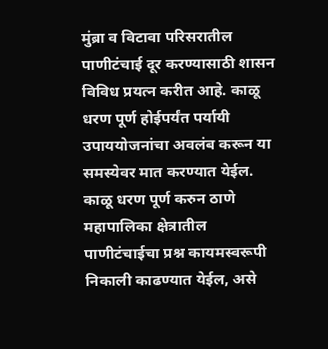मुंब्रा व विटावा परिसरातील पाणीटंचाई दूर करण्यासाठी शासन विविध प्रयत्न करीत आहे. काळू धरण पूर्ण होईपर्यंत पर्यायी उपाययोजनांचा अवलंब करून या समस्येवर मात करण्यात येईल. काळू धरण पूर्ण करुन ठाणे महापालिका क्षेत्रातील पाणीटंचाईचा प्रश्न कायमस्वरूपी निकाली काढण्यात येईल, असे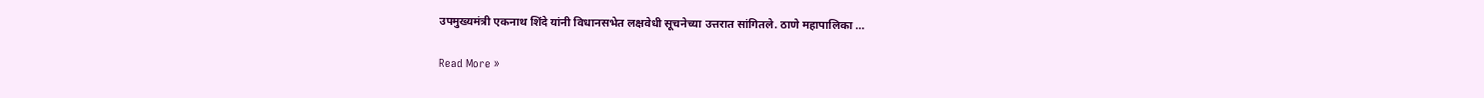उपमुख्यमंत्री एकनाथ शिंदे यांनी विधानसभेत लक्षवेधी सूचनेच्या उत्तरात सांगितले. ठाणे महापालिका …

Read More »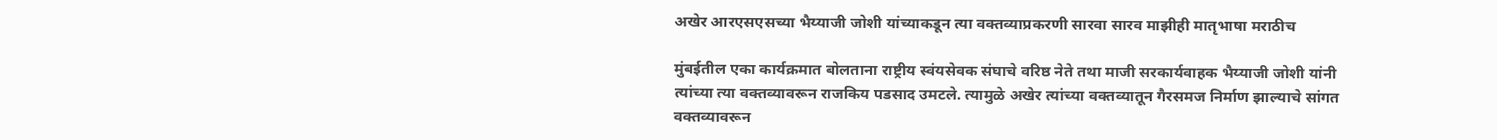अखेर आरएसएसच्या भैय्याजी जोशी यांच्याकडून त्या वक्तव्याप्रकरणी सारवा सारव माझीही मातृभाषा मराठीच

मुंबईतील एका कार्यक्रमात बोलताना राष्ट्रीय स्वंयसेवक संघाचे वरिष्ठ नेते तथा माजी सरकार्यवाहक भैय्याजी जोशी यांनी त्यांच्या त्या वक्तव्यावरून राजकिय पडसाद उमटले. त्यामुळे अखेर त्यांच्या वक्तव्यातून गैरसमज निर्माण झाल्याचे सांगत वक्तव्यावरून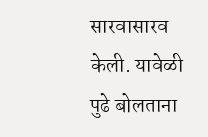सारवासारव केली. यावेळी पुढे बोलताना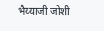भैय्याजी जोशी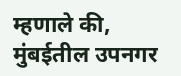म्हणाले की, मुंबईतील उपनगर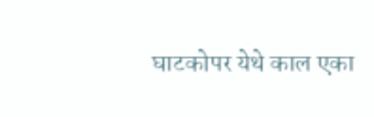घाटकोपर येथे काल एका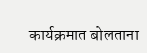कार्यक्रमात बोलताना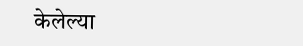केलेल्या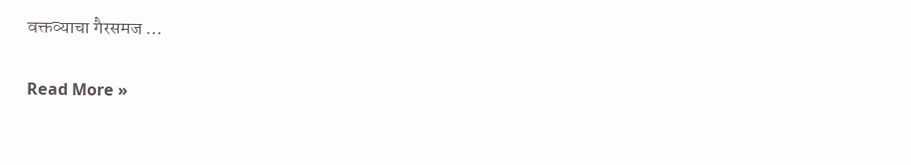वक्तव्याचा गैरसमज …

Read More »